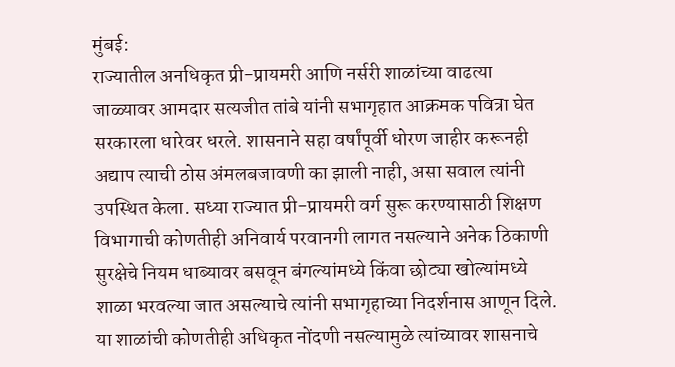मुंबई:
राज्यातील अनधिकृत प्री-प्रायमरी आणि नर्सरी शाळांच्या वाढत्या जाळ्यावर आमदार सत्यजीत तांबे यांनी सभागृहात आक्रमक पवित्रा घेत सरकारला धारेवर धरले. शासनाने सहा वर्षांपूर्वी धोरण जाहीर करूनही अद्याप त्याची ठोस अंमलबजावणी का झाली नाही, असा सवाल त्यांनी उपस्थित केला. सध्या राज्यात प्री-प्रायमरी वर्ग सुरू करण्यासाठी शिक्षण विभागाची कोणतीही अनिवार्य परवानगी लागत नसल्याने अनेक ठिकाणी सुरक्षेचे नियम धाब्यावर बसवून बंगल्यांमध्ये किंवा छोट्या खोल्यांमध्ये शाळा भरवल्या जात असल्याचे त्यांनी सभागृहाच्या निदर्शनास आणून दिले.
या शाळांची कोणतीही अधिकृत नोंदणी नसल्यामुळे त्यांच्यावर शासनाचे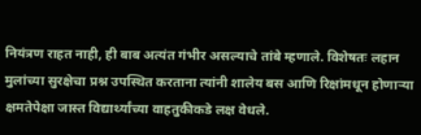नियंत्रण राहत नाही, ही बाब अत्यंत गंभीर असल्याचे तांबे म्हणाले. विशेषतः लहान मुलांच्या सुरक्षेचा प्रश्न उपस्थित करताना त्यांनी शालेय बस आणि रिक्षांमधून होणाऱ्या क्षमतेपेक्षा जास्त विद्यार्थ्यांच्या वाहतुकीकडे लक्ष वेधले.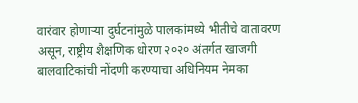वारंवार होणाऱ्या दुर्घटनांमुळे पालकांमध्ये भीतीचे वातावरण असून, राष्ट्रीय शैक्षणिक धोरण २०२० अंतर्गत खाजगी बालवाटिकांची नोंदणी करण्याचा अधिनियम नेमका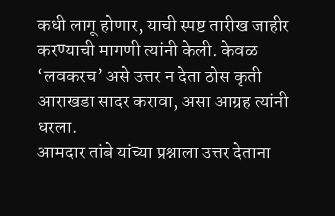कधी लागू होणार, याची स्पष्ट तारीख जाहीर करण्याची मागणी त्यांनी केली. केवळ ‘लवकरच’ असे उत्तर न देता ठोस कृती आराखडा सादर करावा, असा आग्रह त्यांनी धरला.
आमदार तांबे यांच्या प्रश्नाला उत्तर देताना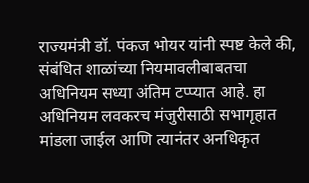राज्यमंत्री डॉ. पंकज भोयर यांनी स्पष्ट केले की, संबंधित शाळांच्या नियमावलीबाबतचा अधिनियम सध्या अंतिम टप्प्यात आहे. हा अधिनियम लवकरच मंजुरीसाठी सभागृहात मांडला जाईल आणि त्यानंतर अनधिकृत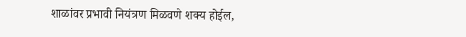शाळांवर प्रभावी नियंत्रण मिळवणे शक्य होईल,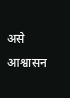असे आश्वासन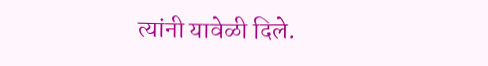त्यांनी यावेळी दिले.